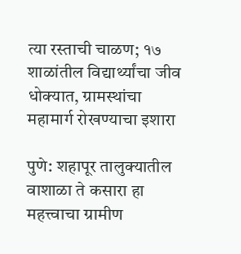त्या रस्ताची चाळण; १७ शाळांतील विद्यार्थ्यांचा जीव धोक्यात, ग्रामस्थांचा महामार्ग रोखण्याचा इशारा

पुणे: शहापूर तालुक्यातील वाशाळा ते कसारा हा महत्त्वाचा ग्रामीण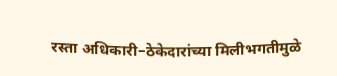रस्ता अधिकारी–ठेकेदारांच्या मिलीभगतीमुळे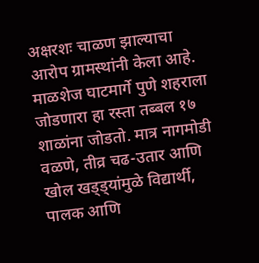अक्षरशः चाळण झाल्याचा आरोप ग्रामस्थांनी केला आहे. माळशेज घाटमार्गे पुणे शहराला जोडणारा हा रस्ता तब्बल १७ शाळांना जोडतो. मात्र नागमोडी वळणे, तीव्र चढ-उतार आणि खोल खड्ड्यांमुळे विद्यार्थी, पालक आणि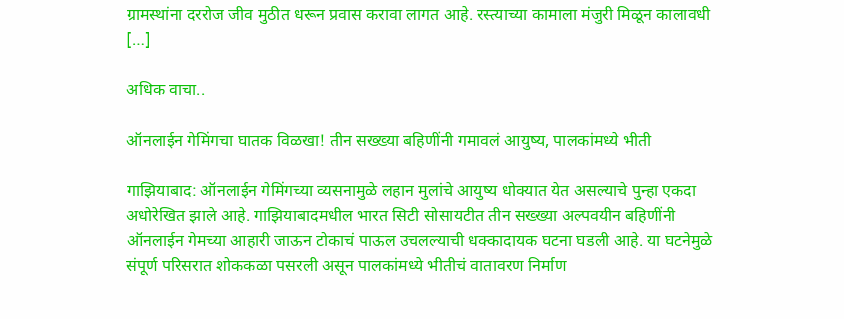ग्रामस्थांना दररोज जीव मुठीत धरून प्रवास करावा लागत आहे. रस्त्याच्या कामाला मंजुरी मिळून कालावधी […]

अधिक वाचा..

ऑनलाईन गेमिंगचा घातक विळखा! तीन सख्ख्या बहिणींनी गमावलं आयुष्य, पालकांमध्ये भीती

गाझियाबाद: ऑनलाईन गेमिंगच्या व्यसनामुळे लहान मुलांचे आयुष्य धोक्यात येत असल्याचे पुन्हा एकदा अधोरेखित झाले आहे. गाझियाबादमधील भारत सिटी सोसायटीत तीन सख्ख्या अल्पवयीन बहिणींनी ऑनलाईन गेमच्या आहारी जाऊन टोकाचं पाऊल उचलल्याची धक्कादायक घटना घडली आहे. या घटनेमुळे संपूर्ण परिसरात शोककळा पसरली असून पालकांमध्ये भीतीचं वातावरण निर्माण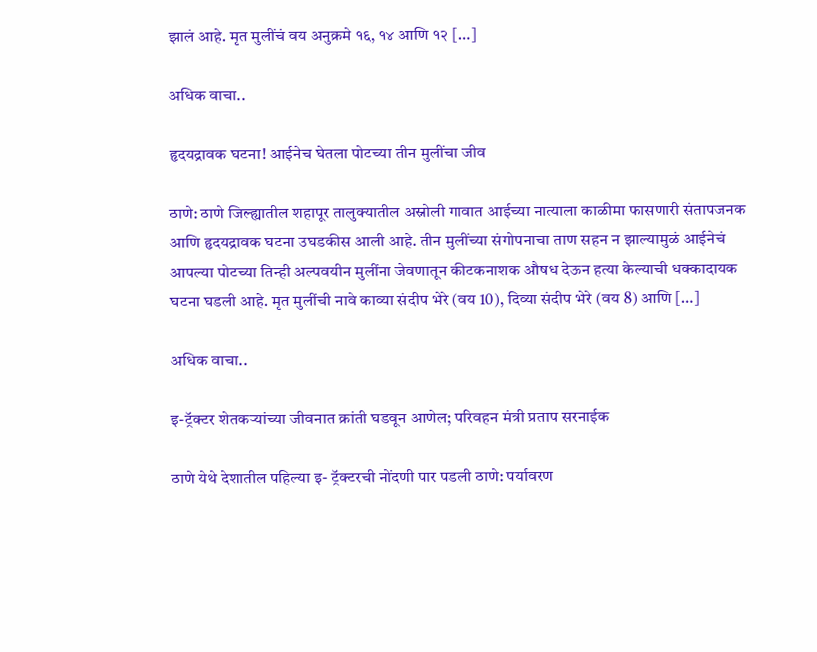झालं आहे. मृत मुलींचं वय अनुक्रमे १६, १४ आणि १२ […]

अधिक वाचा..

हृदयद्रावक घटना! आईनेच घेतला पोटच्या तीन मुलींचा जीव

ठाणे: ठाणे जिल्ह्यातील शहापूर तालुक्यातील अस्नोली गावात आईच्या नात्याला काळीमा फासणारी संतापजनक आणि हृदयद्रावक घटना उघडकीस आली आहे. तीन मुलींच्या संगोपनाचा ताण सहन न झाल्यामुळं आईनेचं आपल्या पोटच्या तिन्ही अल्पवयीन मुलींना जेवणातून कीटकनाशक औषध देऊन हत्या केल्याची धक्कादायक घटना घडली आहे. मृत मुलींची नावे काव्या संदीप भेरे (वय 10), दिव्या संदीप भेरे (वय 8) आणि […]

अधिक वाचा..

इ-ट्रॅक्टर शेतकऱ्यांच्या जीवनात क्रांती घडवून आणेल; परिवहन मंत्री प्रताप सरनाईक

ठाणे येथे देशातील पहिल्या इ- ट्रॅक्टरची नोंदणी पार पडली ठाणे: पर्यावरण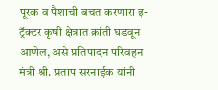पूरक व पैशाची बचत करणारा इ- ट्रॅक्टर कृषी क्षेत्रात क्रांती घडवून आणेल, असे प्रतिपादन परिवहन मंत्री श्री. प्रताप सरनाईक यांनी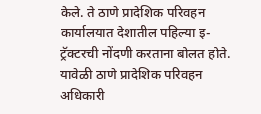केले. ते ठाणे प्रादेशिक परिवहन कार्यालयात देशातील पहिल्या इ-ट्रॅक्टरची नोंदणी करताना बोलत होते. यावेळी ठाणे प्रादेशिक परिवहन अधिकारी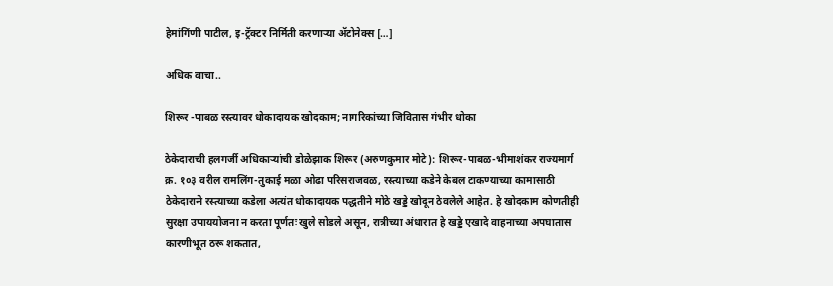हेमांगिंणी पाटील, इ-ट्रॅक्टर निर्मिती करणाऱ्या ॲटोनेक्स […]

अधिक वाचा..

शिरूर -पाबळ रस्त्यावर धोकादायक खोदकाम; नागरिकांच्या जिवितास गंभीर धोका

ठेकेदाराची हलगर्जी अधिकाऱ्यांची डोळेझाक शिरूर (अरुणकुमार मोटे): शिरूर-पाबळ-भीमाशंकर राज्यमार्ग क्र. १०३ वरील रामलिंग-तुकाई मळा ओढा परिसराजवळ, रस्त्याच्या कडेने केबल टाकण्याच्या कामासाठी ठेकेदाराने रस्त्याच्या कडेला अत्यंत धोकादायक पद्धतीने मोठे खड्डे खोदून ठेवलेले आहेत. हे खोदकाम कोणतीही सुरक्षा उपाययोजना न करता पूर्णतः खुले सोडले असून, रात्रीच्या अंधारात हे खड्डे एखादे वाहनाच्या अपघातास कारणीभूत ठरू शकतात,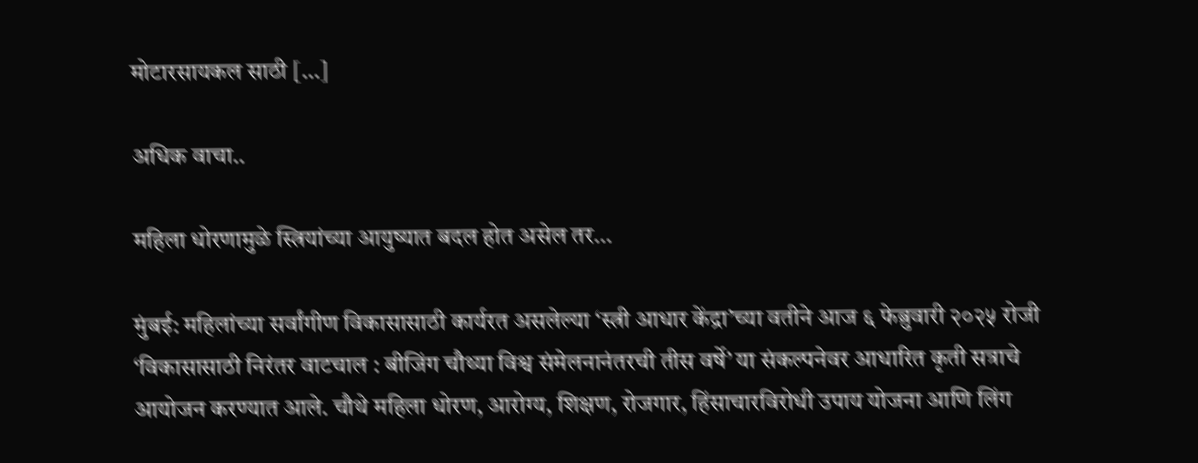मोटारसायकल साठी […]

अधिक वाचा..

महिला धोरणामुळे स्त्रियांच्या आयुष्यात बदल होत असेल तर…

मुंबई: महिलांच्या सर्वांगीण विकासासाठी कार्यरत असलेल्या ‘स्त्री आधार केंद्रा’च्या वतीने आज ६ फेब्रुवारी २०२५ रोजी ‘विकासासाठी निरंतर वाटचाल : बीजिंग चौथ्या विश्व संमेलनानंतरची तीस वर्षे’ या संकल्पनेवर आधारित कृती सत्राचे आयोजन करण्यात आले. चौथे महिला धोरण, आरोग्य, शिक्षण, रोजगार, हिंसाचारविरोधी उपाय योजना आणि लिंग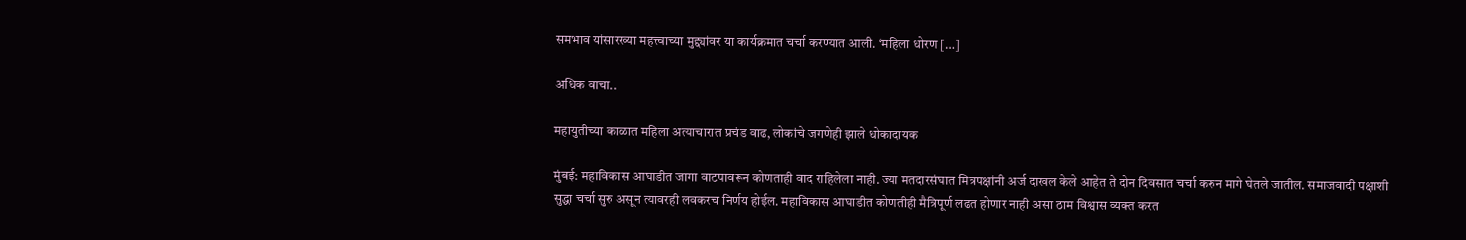समभाव यांसारख्या महत्त्वाच्या मुद्द्यांवर या कार्यक्रमात चर्चा करण्यात आली. ‘महिला धोरण […]

अधिक वाचा..

महायुतीच्या काळात महिला अत्याचारात प्रचंड वाढ, लोकांचे जगणेही झाले धोकादायक

मुंबई: महाविकास आघाडीत जागा वाटपावरून कोणताही वाद राहिलेला नाही. ज्या मतदारसंघात मित्रपक्षांनी अर्ज दाखल केले आहेत ते दोन दिवसात चर्चा करुन मागे घेतले जातील. समाजवादी पक्षाशी सुद्धा चर्चा सुरु असून त्यावरही लवकरच निर्णय होईल. महाविकास आघाडीत कोणतीही मैत्रिपूर्ण लढत होणार नाही असा ठाम विश्वास व्यक्त करत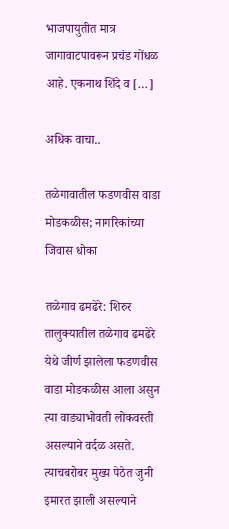भाजपायुतीत मात्र जागावाटपावरून प्रचंड गोंधळ आहे. एकनाथ शिंदे व […]

अधिक वाचा..

तळेगावातील फडणवीस वाडा मोडकळीस; नागरिकांच्या जिवास धोका

तळेगाव ढमढेरे: शिरुर तालुक्यातील तळेगाव ढमढेरे येथे जीर्ण झालेला फडणवीस वाडा मोडकळीस आला असुन त्या वाड्याभोवती लोकवस्ती असल्याने वर्दळ असते. त्याचबरोबर मुख्य पेठेत जुनी इमारत झाली असल्याने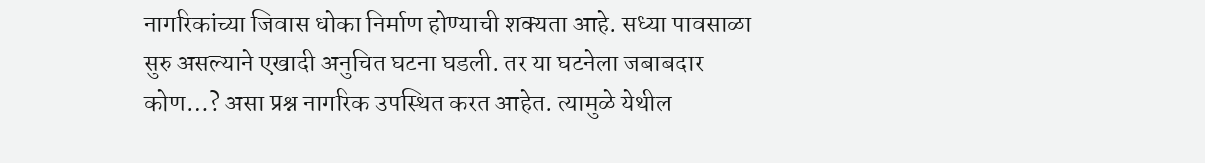नागरिकांच्या जिवास धोका निर्माण होण्याची शक्यता आहे. सध्या पावसाळा सुरु असल्याने एखादी अनुचित घटना घडली. तर या घटनेला जबाबदार कोण…? असा प्रश्न नागरिक उपस्थित करत आहेत. त्यामुळे येथील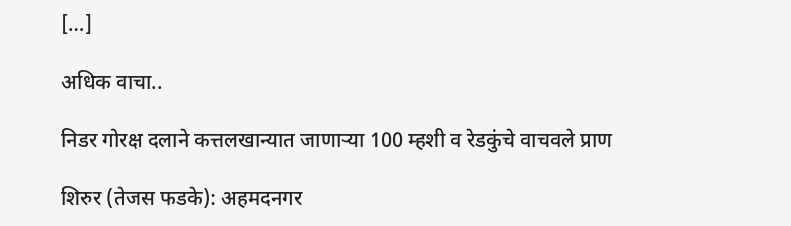[…]

अधिक वाचा..

निडर गोरक्ष दलाने कत्तलखान्यात जाणाऱ्या 100 म्हशी व रेडकुंचे वाचवले प्राण

शिरुर (तेजस फडके): अहमदनगर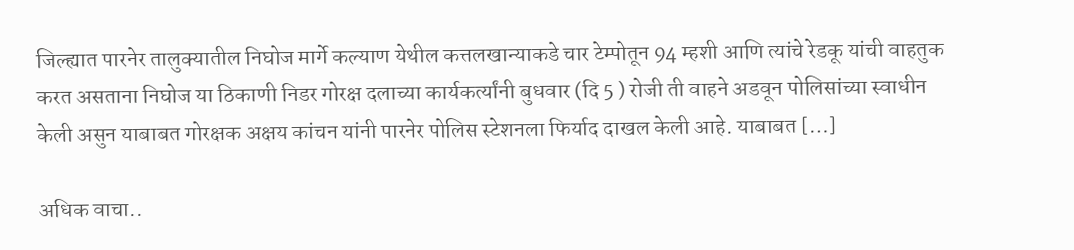जिल्ह्यात पारनेर तालुक्यातील निघोज मार्गे कल्याण येथील कत्तलखान्याकडे चार टेम्पोतून 94 म्हशी आणि त्यांचे रेडकू यांची वाहतुक करत असताना निघोज या ठिकाणी निडर गोरक्ष दलाच्या कार्यकर्त्यांनी बुधवार (दि 5 ) रोजी ती वाहने अडवून पोलिसांच्या स्वाधीन केली असुन याबाबत गोरक्षक अक्षय कांचन यांनी पारनेर पोलिस स्टेशनला फिर्याद दाखल केली आहे. याबाबत […]

अधिक वाचा..